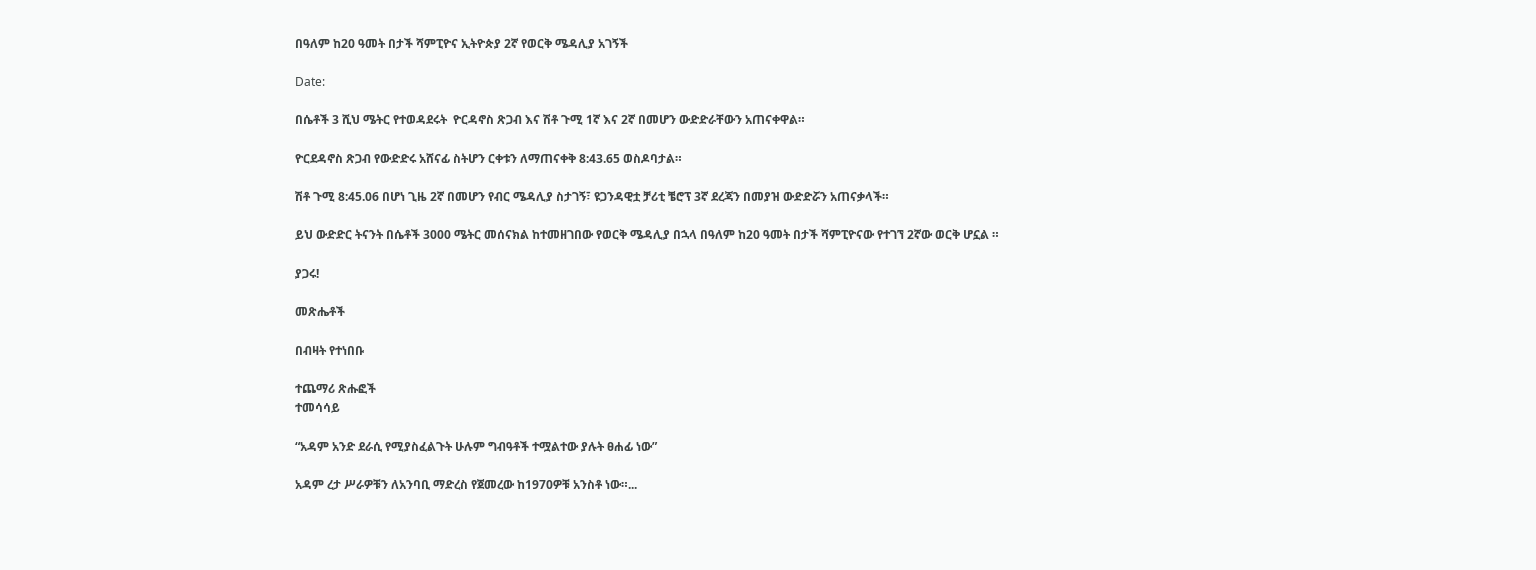በዓለም ከ20 ዓመት በታች ሻምፒዮና ኢትዮጵያ 2ኛ የወርቅ ሜዳሊያ አገኝች

Date:

በሴቶች 3 ሺህ ሜትር የተወዳደሩት  ዮርዳኖስ ጽጋብ እና ሽቶ ጉሚ 1ኛ እና 2ኛ በመሆን ውድድራቸውን አጠናቀዋል።

ዮርደዳኖስ ጽጋብ የውድድሩ አሸናፊ ስትሆን ርቀቱን ለማጠናቀቅ 8:43.65 ወስዶባታል።

ሽቶ ጉሚ 8:45.06 በሆነ ጊዜ 2ኛ በመሆን የብር ሜዳሊያ ስታገኝ፣ ዩጋንዳዊቷ ቻሪቲ ቼሮፕ 3ኛ ደረጃን በመያዝ ውድድሯን አጠናቃላች።

ይህ ውድድር ትናንት በሴቶች 3000 ሜትር መሰናክል ከተመዘገበው የወርቅ ሜዳሊያ በኋላ በዓለም ከ20 ዓመት በታች ሻምፒዮናው የተገኘ 2ኛው ወርቅ ሆኗል ።

ያጋሩ!

መጽሔቶች

በብዛት የተነበቡ

ተጨማሪ ጽሑፎች
ተመሳሳይ

“አዳም አንድ ደራሲ የሚያስፈልጉት ሁሉም ግብዓቶች ተሟልተው ያሉት ፀሐፊ ነው”

አዳም ረታ ሥራዎቹን ለአንባቢ ማድረስ የጀመረው ከ1970ዎቹ አንስቶ ነው።...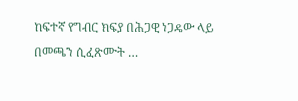ከፍተኛ የግብር ክፍያ በሕጋዊ ነጋዴው ላይ በመጫን ሲፈጽሙት …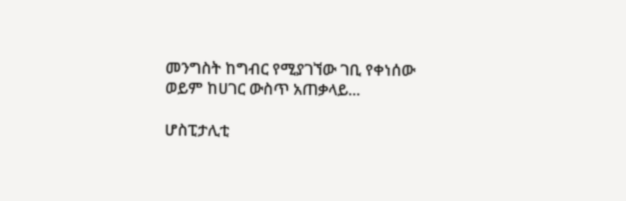መንግስት ከግብር የሚያገኘው ገቢ የቀነሰው ወይም ከሀገር ውስጥ አጠቃላይ...

ሆስፒታሊቲ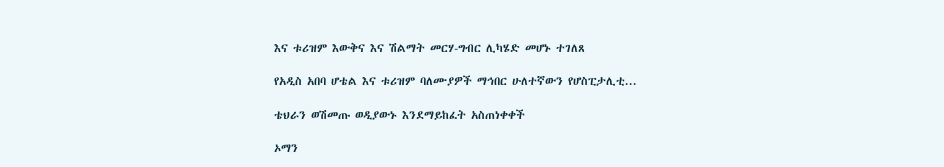እና ቱሪዝም እውቅና እና ሽልማት መርሃ-ግብር ሊካሄድ መሆኑ ተገለጸ

የአዲስ አበባ ሆቴል እና ቱሪዝም ባለሙያዎች ማኅበር ሁለተኛውን የሆስፒታሊቲ...

ቴህራን ወሽመጡ ወዲያውኑ እንደማይከፈት አስጠነቀቀች

ኦማን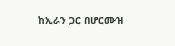ከኢራን ጋር በሆርሙዝ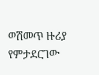ወሽመጥ ዙሪያ የምታደርገው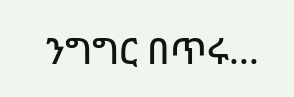ንግግር በጥሩ...